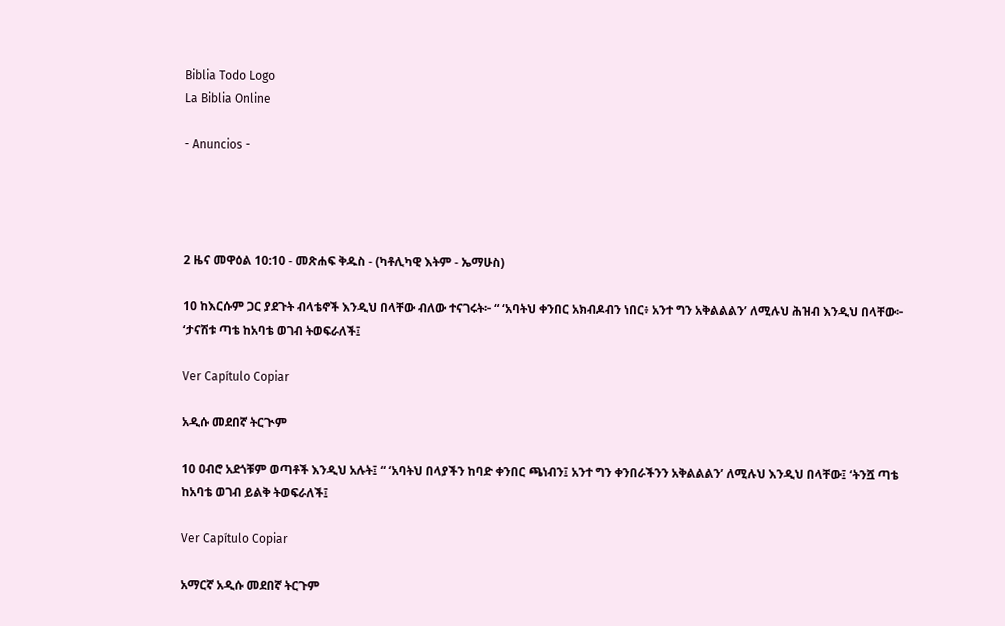Biblia Todo Logo
La Biblia Online

- Anuncios -




2 ዜና መዋዕል 10:10 - መጽሐፍ ቅዱስ - (ካቶሊካዊ እትም - ኤማሁስ)

10 ከእርሱም ጋር ያደጉት ብላቴኖች እንዲህ በላቸው ብለው ተናገሩት፦ “ ‘አባትህ ቀንበር አክብዶብን ነበር፥ አንተ ግን አቅልልልን’ ለሚሉህ ሕዝብ እንዲህ በላቸው፦ ‘ታናሽቱ ጣቴ ከአባቴ ወገብ ትወፍራለች፤

Ver Capítulo Copiar

አዲሱ መደበኛ ትርጒም

10 ዐብሮ አደጎቹም ወጣቶች እንዲህ አሉት፤ “ ‘አባትህ በላያችን ከባድ ቀንበር ጫነብን፤ አንተ ግን ቀንበራችንን አቅልልልን’ ለሚሉህ እንዲህ በላቸው፤ ‘ትንሿ ጣቴ ከአባቴ ወገብ ይልቅ ትወፍራለች፤

Ver Capítulo Copiar

አማርኛ አዲሱ መደበኛ ትርጉም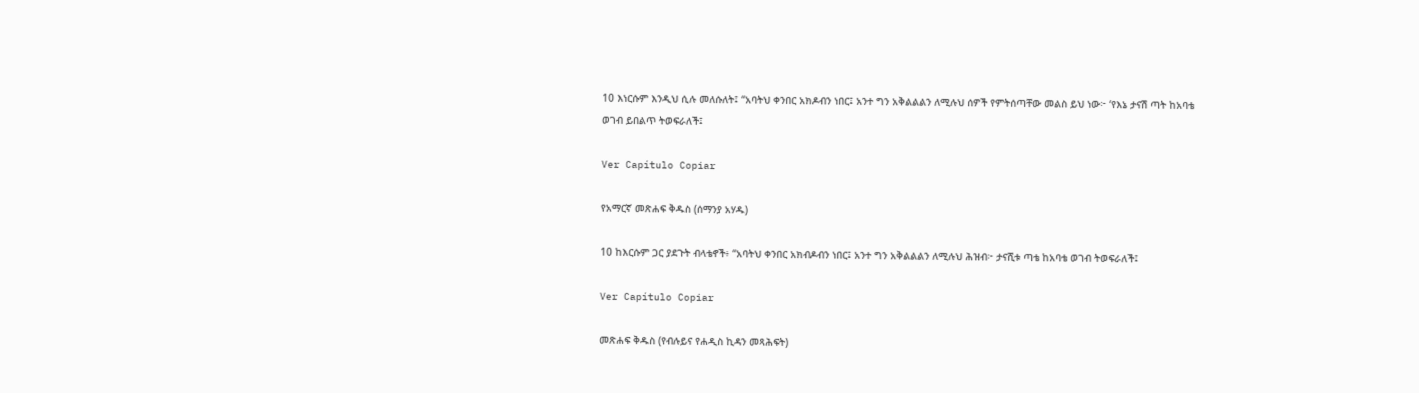10 እነርሱም እንዲህ ሲሉ መለሱለት፤ “አባትህ ቀንበር አክዶብን ነበር፤ አንተ ግን አቅልልልን ለሚሉህ ሰዎች የምትሰጣቸው መልስ ይህ ነው፦ ‘የእኔ ታናሽ ጣት ከአባቴ ወገብ ይበልጥ ትወፍራለች፤

Ver Capítulo Copiar

የአማርኛ መጽሐፍ ቅዱስ (ሰማንያ አሃዱ)

10 ከእርሱም ጋር ያደጉት ብላቴኖች፥ “አባትህ ቀንበር አክብዶብን ነበር፤ አንተ ግን አቅልልልን ለሚሉህ ሕዝብ፦ ታናሺቱ ጣቴ ከአባቴ ወገብ ትወፍራለች፤

Ver Capítulo Copiar

መጽሐፍ ቅዱስ (የብሉይና የሐዲስ ኪዳን መጻሕፍት)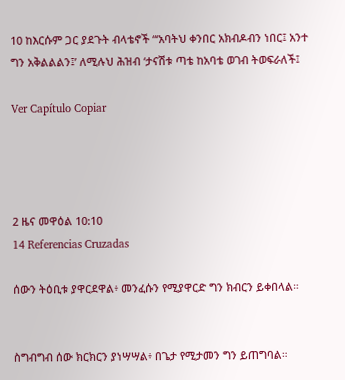10 ከእርሱም ጋር ያደጉት ብላቴኖች “‘አባትህ ቀንበር አክብዶብን ነበር፤ አንተ ግን አቅልልልን፤’ ለሚሉህ ሕዝብ ‘ታናሽቱ ጣቴ ከአባቴ ወገብ ትወፍራለች፤

Ver Capítulo Copiar




2 ዜና መዋዕል 10:10
14 Referencias Cruzadas

ሰውን ትዕቢቱ ያዋርደዋል፥ መንፈሱን የሚያዋርድ ግን ክብርን ይቀበላል።


ስግብግብ ሰው ክርክርን ያነሣሣል፥ በጌታ የሚታመን ግን ይጠግባል።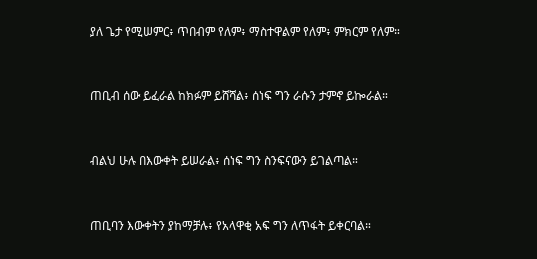ያለ ጌታ የሚሠምር፥ ጥበብም የለም፥ ማስተዋልም የለም፥ ምክርም የለም።


ጠቢብ ሰው ይፈራል ከክፉም ይሸሻል፥ ሰነፍ ግን ራሱን ታምኖ ይኰራል።


ብልህ ሁሉ በእውቀት ይሠራል፥ ሰነፍ ግን ስንፍናውን ይገልጣል።


ጠቢባን እውቀትን ያከማቻሉ፥ የአላዋቂ አፍ ግን ለጥፋት ይቀርባል።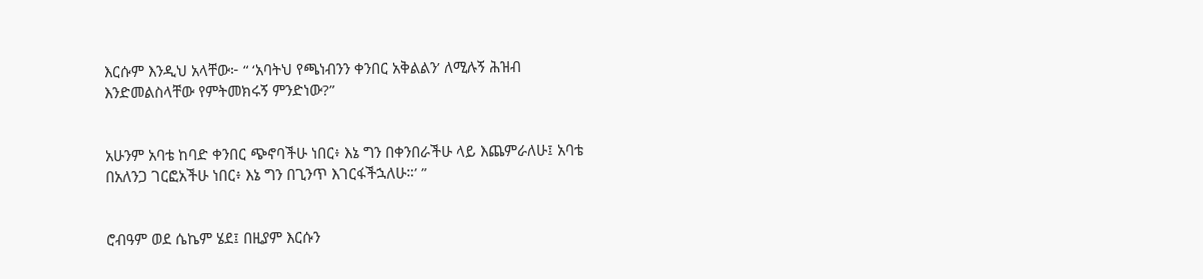እርሱም እንዲህ አላቸው፦ “ ‘አባትህ የጫነብንን ቀንበር አቅልልን’ ለሚሉኝ ሕዝብ እንድመልስላቸው የምትመክሩኝ ምንድነው?”


አሁንም አባቴ ከባድ ቀንበር ጭኖባችሁ ነበር፥ እኔ ግን በቀንበራችሁ ላይ እጨምራለሁ፤ አባቴ በአለንጋ ገርፎአችሁ ነበር፥ እኔ ግን በጊንጥ እገርፋችኋለሁ።’ ”


ሮብዓም ወደ ሴኬም ሄደ፤ በዚያም እርሱን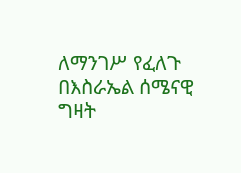ለማንገሥ የፈለጉ በእስራኤል ሰሜናዊ ግዛት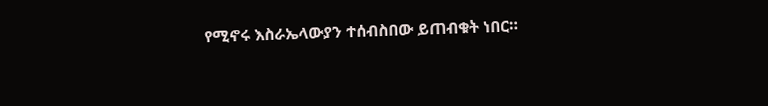የሚኖሩ እስራኤላውያን ተሰብስበው ይጠብቁት ነበር።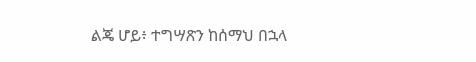ልጄ ሆይ፥ ተግሣጽን ከሰማህ በኋላ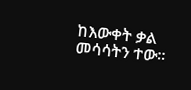ከእውቀት ቃል መሳሳትን ተው።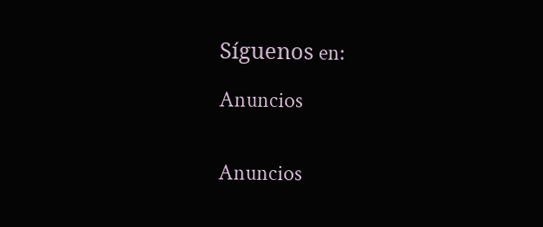Síguenos en:

Anuncios


Anuncios